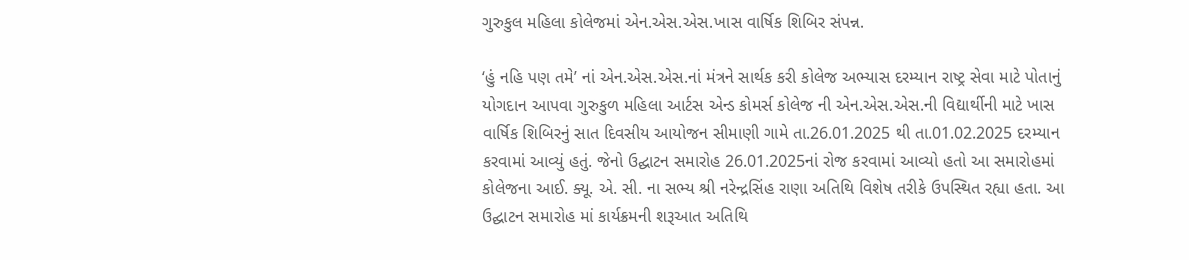ગુરુકુલ મહિલા કોલેજમાં એન.એસ.એસ.ખાસ વાર્ષિક શિબિર સંપન્ન.

‘હું નહિ પણ તમે’ નાં એન.એસ.એસ.નાં મંત્રને સાર્થક કરી કોલેજ અભ્યાસ દરમ્યાન રાષ્ટ્ર સેવા માટે પોતાનું યોગદાન આપવા ગુરુકુળ મહિલા આર્ટસ એન્ડ કોમર્સ કોલેજ ની એન.એસ.એસ.ની વિદ્યાર્થીની માટે ખાસ વાર્ષિક શિબિરનું સાત દિવસીય આયોજન સીમાણી ગામે તા.26.01.2025 થી તા.01.02.2025 દરમ્યાન કરવામાં આવ્યું હતું. જેનો ઉદ્ઘાટન સમારોહ 26.01.2025નાં રોજ કરવામાં આવ્યો હતો આ સમારોહમાં કોલેજના આઈ. ક્યૂ. એ. સી. ના સભ્ય શ્રી નરેન્દ્રસિંહ રાણા અતિથિ વિશેષ તરીકે ઉપસ્થિત રહ્યા હતા. આ ઉદ્ઘાટન સમારોહ માં કાર્યક્રમની શરૂઆત અતિથિ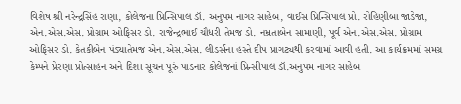વિશેષ શ્રી નરેન્દ્રસિંહ રાણા, કોલેજના પ્રિન્સિપાલ ડૉ. અનુપમ નાગર સાહેબ, વાઈસ પ્રિન્સિપાલ પ્રો. રોહિણીબા જાડેજા, એન.એસ.એસ. પ્રોગ્રામ ઓફિસર ડો. રાજેન્દ્રભાઈ ચૌધરી તેમજ ડો. નમ્રતાબેન સામાણી, પૂર્વ એન.એસ.એસ. પ્રોગ્રામ ઓફિસર ડો. કેતકીબેન પંડ્યાતેમજ એન.એસ.એસ. લીડર્સના હસ્તે દીપ પ્રાગટ્યથી કરવામાં આવી હતી. આ કાર્યક્રમમાં સમગ્ર કેમ્પને પ્રેરણા પ્રોત્સાહન અને દિશા સૂચન પૂરું પાડનાર કોલેજનાં પ્રિન્સીપાલ ડૉ.અનુપમ નાગર સાહેબ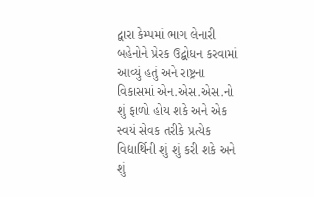દ્વારા કેમ્પમાં ભાગ લેનારી બહેનોને પ્રેરક ઉદ્બોધન કરવામાં આવ્યું હતું અને રાષ્ટ્રના વિકાસમાં એન.એસ.એસ.નો શું ફાળો હોય શકે અને એક સ્વયં સેવક તરીકે પ્રત્યેક વિદ્યાર્થિની શું શું કરી શકે અને શું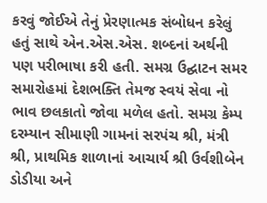કરવું જોઈએ તેનું પ્રેરણાત્મક સંબોધન કરેલું હતું સાથે એન.એસ.એસ. શબ્દનાં અર્થની પણ પરીભાષા કરી હતી. સમગ્ર ઉદ્ઘાટન સમર સમારોહમાં દેશભક્તિ તેમજ સ્વયં સેવા નો ભાવ છલકાતો જોવા મળેલ હતો. સમગ્ર કેમ્પ દરમ્યાન સીમાણી ગામનાં સરપંચ શ્રી, મંત્રી શ્રી, પ્રાથમિક શાળાનાં આચાર્ય શ્રી ઉર્વશીબેન ડોડીયા અને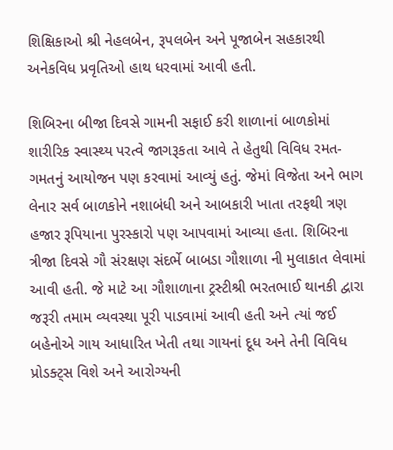શિક્ષિકાઓ શ્રી નેહલબેન, રૂપલબેન અને પૂજાબેન સહકારથી અનેકવિધ પ્રવૃતિઓ હાથ ધરવામાં આવી હતી.

શિબિરના બીજા દિવસે ગામની સફાઈ કરી શાળાનાં બાળકોમાં શારીરિક સ્વાસ્થ્ય પરત્વે જાગરૂકતા આવે તે હેતુથી વિવિધ રમત-ગમતનું આયોજન પણ કરવામાં આવ્યું હતું. જેમાં વિજેતા અને ભાગ લેનાર સર્વ બાળકોને નશાબંધી અને આબકારી ખાતા તરફથી ત્રણ હજાર રૂપિયાના પુરસ્કારો પણ આપવામાં આવ્યા હતા. શિબિરના ત્રીજા દિવસે ગૌ સંરક્ષણ સંદર્ભે બાબડા ગૌશાળા ની મુલાકાત લેવામાં આવી હતી. જે માટે આ ગૌશાળાના ટ્રસ્ટીશ્રી ભરતભાઈ થાનકી દ્વારા જરૂરી તમામ વ્યવસ્થા પૂરી પાડવામાં આવી હતી અને ત્યાં જઈ બહેનોએ ગાય આધારિત ખેતી તથા ગાયનાં દૂધ અને તેની વિવિધ પ્રોડક્ટ્સ વિશે અને આરોગ્યની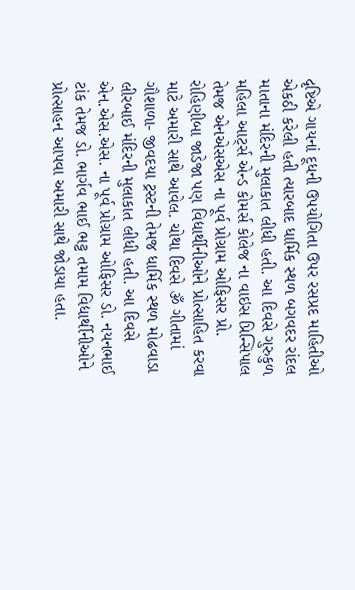દૃષ્ટિએ ગાયનાં દૂધની ઉપયોગિતા ઉપર રસપ્રદ માહિતીઓ એકઠી કરેલી હતી ત્યારબાદ ધાર્મિક સ્થળ બગવદર રાંદલ માતાના મંદિરની મુલાકાત લીધી હતી. આ દિવસે ગુરુકુળ મહિલા આર્ટ્સ એન્ડ કોમર્સ કોલેજ ના વાઇસ પ્રિન્સિપાલ તેમજ એનએસએસ ના પૂર્વ પ્રોગ્રામ ઓફિસર પ્રો. રોહિણીબા જાડેજા પણ વિદ્યાર્થીનીઓને પ્રોત્સાહિત કરવા માટે અમારી સાથે આવેલ. ચોથા દિવસે ૐ ગીતામાં ગૌશાળા- જીવદયા ટ્રસ્ટની તેમજ ધાર્મિક સ્થળ મોઢવાડા લીરબાઈ મંદિરની મુલાકાત લીધી હતી. આ દિવસે એન.એસ.એસ. ના પૂર્વ પ્રોગ્રામ ઓફિસર ડો. નયનભાઈ ટાંક તેમજ ડો. ભાર્ગવ ભાઈ ભટ્ટ તમામ વિદ્યાર્થીનીઓને પ્રોત્સાહન આપવા અમારી સાથે જોડાયા હતા.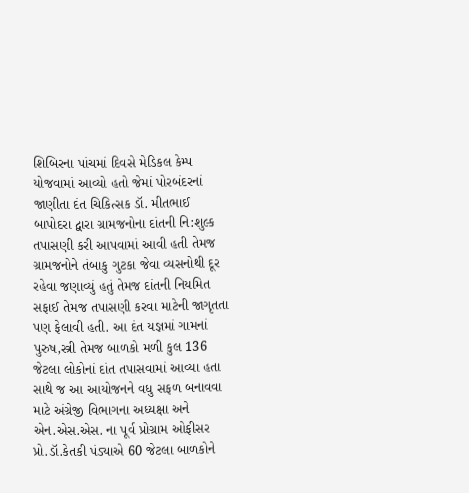શિબિરના પાંચમાં દિવસે મેડિકલ કેમ્પ યોજવામાં આવ્યો હતો જેમાં પોરબંદરનાં જાણીતા દંત ચિકિત્સક ડૉ. મીતભાઈ બાપોદરા દ્વારા ગ્રામજનોના દાંતની નિ:શુલ્ક તપાસણી કરી આપવામાં આવી હતી તેમજ ગ્રામજનોને તંબાકુ ગુટકા જેવા વ્યસનોથી દૂર રહેવા જણાવ્યું હતું તેમજ દાંતની નિયમિત સફાઈ તેમજ તપાસણી કરવા માટેની જાગૃતતા પણ ફેલાવી હતી. આ દંત યજ્ઞમાં ગામનાં પુરુષ,સ્ત્રી તેમજ બાળકો મળી કુલ 136 જેટલા લોકોનાં દાંત તપાસવામાં આવ્યા હતા સાથે જ આ આયોજનને વધુ સફળ બનાવવા માટે અંગ્રેજી વિભાગના અધ્યક્ષા અને એન.એસ.એસ. ના પૂર્વ પ્રોગ્રામ ઓફીસર પ્રો.ડૉ.કેતકી પંડ્યાએ 60 જેટલા બાળકોને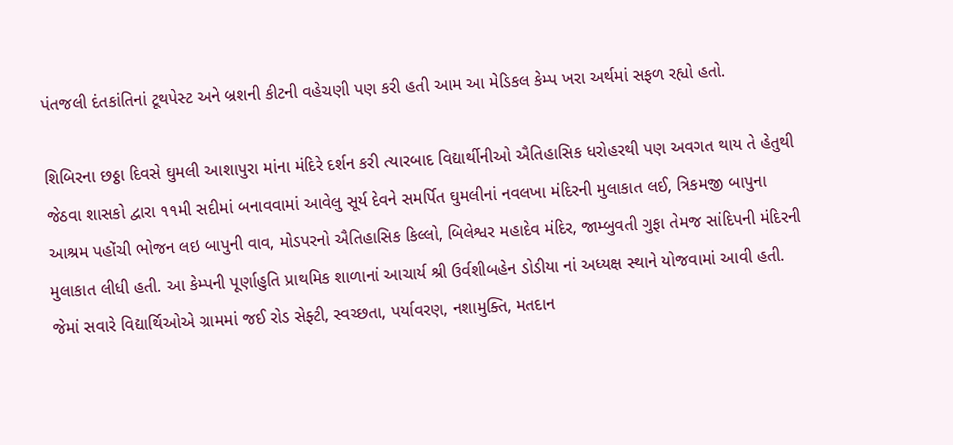પંતજલી દંતકાંતિનાં ટૂથપેસ્ટ અને બ્રશની કીટની વહેચણી પણ કરી હતી આમ આ મેડિકલ કેમ્પ ખરા અર્થમાં સફળ રહ્યો હતો.

શિબિરના છઠ્ઠા દિવસે ઘુમલી આશાપુરા માંના મંદિરે દર્શન કરી ત્યારબાદ વિદ્યાર્થીનીઓ ઐતિહાસિક ધરોહરથી પણ અવગત થાય તે હેતુથી જેઠવા શાસકો દ્વારા ૧૧મી સદીમાં બનાવવામાં આવેલુ સૂર્ય દેવને સમર્પિત ઘુમલીનાં નવલખા મંદિરની મુલાકાત લઈ, ત્રિકમજી બાપુના આશ્રમ પહોંચી ભોજન લઇ બાપુની વાવ, મોડપરનો ઐતિહાસિક કિલ્લો, બિલેશ્વર મહાદેવ મંદિર, જામ્બુવતી ગુફા તેમજ સાંદિપની મંદિરની મુલાકાત લીધી હતી. આ કેમ્પની પૂર્ણાહુતિ પ્રાથમિક શાળાનાં આચાર્ય શ્રી ઉર્વશીબહેન ડોડીયા નાં અધ્યક્ષ સ્થાને યોજવામાં આવી હતી. જેમાં સવારે વિદ્યાર્થિઓએ ગ્રામમાં જઈ રોડ સેફ્ટી, સ્વચ્છતા, પર્યાવરણ, નશામુક્તિ, મતદાન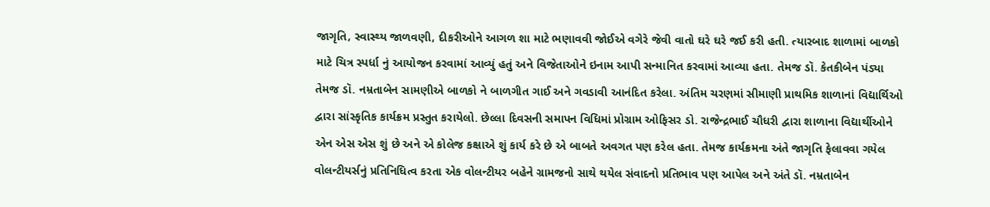જાગૃતિ, સ્વાસ્થ્ય જાળવણી, દીકરીઓને આગળ શા માટે ભણાવવી જોઈએ વગેરે જેવી વાતો ઘરે ઘરે જઈ કરી હતી. ત્યારબાદ શાળામાં બાળકો માટે ચિત્ર સ્પર્ધા નું આયોજન કરવામાં આવ્યું હતું અને વિજેતાઓને ઇનામ આપી સન્માનિત કરવામાં આવ્યા હતા. તેમજ ડૉ. કેતકીબેન પંડ્યા તેમજ ડૉ. નમ્રતાબેન સામણીએ બાળકો ને બાળગીત ગાઈ અને ગવડાવી આનંદિત કરેલા. અંતિમ ચરણમાં સીમાણી પ્રાથમિક શાળાનાં વિદ્યાર્થિઓ દ્વારા સાંસ્કૃતિક કાર્યક્રમ પ્રસ્તુત કરાયેલો. છેલ્લા દિવસની સમાપન વિધિમાં પ્રોગ્રામ ઓફિસર ડો. રાજેન્દ્રભાઈ ચૌધરી દ્વારા શાળાના વિદ્યાર્થીઓને એન એસ એસ શું છે અને એ કોલેજ કક્ષાએ શું કાર્ય કરે છે એ બાબતે અવગત પણ કરેલ હતા. તેમજ કાર્યક્રમના અંતે જાગૃતિ ફેલાવવા ગયેલ વોલન્ટીયર્સનું પ્રતિનિધિત્વ કરતા એક વોલન્ટીયર બહેને ગ્રામજનો સાથે થયેલ સંવાદનો પ્રતિભાવ પણ આપેલ અને અંતે ડૉ. નમ્રતાબેન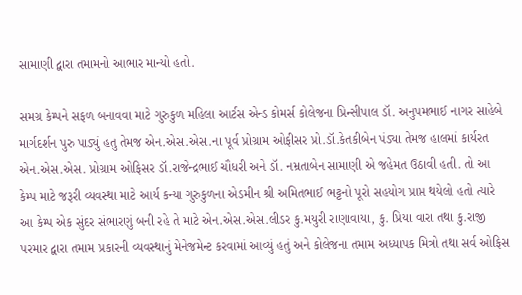સામાણી દ્વારા તમામનો આભાર માન્યો હતો.

સમગ્ર કેમ્પને સફળ બનાવવા માટે ગુરુકુળ મહિલા આર્ટસ એન્ડ કોમર્સ કોલેજના પ્રિન્સીપાલ ડૉ. અનુપમભાઈ નાગર સાહેબે માર્ગદર્શન પુરુ પાડ્યું હતુ તેમજ એન.એસ.એસ.ના પૂર્વ પ્રોગ્રામ ઓફીસર પ્રો.ડૉ.કેતકીબેન પંડ્યા તેમજ હાલમાં કાર્યરત એન.એસ.એસ. પ્રોગ્રામ ઓફિસર ડૉ.રાજેન્દ્રભાઈ ચૌધરી અને ડૉ. નમ્રતાબેન સામાણી એ જહેમત ઉઠાવી હતી. તો આ કેમ્પ માટે જરૂરી વ્યવસ્થા માટે આર્ય કન્યા ગુરુકુળના એડમીન શ્રી અમિતભાઈ ભટ્ટનો પૂરો સહયોગ પ્રાપ્ત થયેલો હતો ત્યારે આ કેમ્પ એક સુંદર સંભારણું બની રહે તે માટે એન.એસ.એસ.લીડર કુ.મયુરી રાણાવાયા, કુ. પ્રિયા વારા તથા કુ.રાજી પરમાર દ્વારા તમામ પ્રકારની વ્યવસ્થાનું મેનેજમેન્ટ કરવામાં આવ્યું હતું અને કોલેજના તમામ અધ્યાપક મિત્રો તથા સર્વ ઓફિસ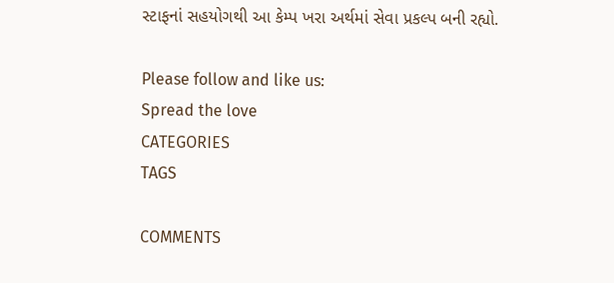સ્ટાફનાં સહયોગથી આ કેમ્પ ખરા અર્થમાં સેવા પ્રકલ્પ બની રહ્યો.

Please follow and like us:
Spread the love
CATEGORIES
TAGS

COMMENTS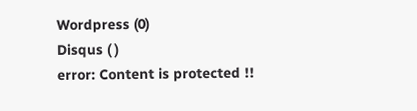Wordpress (0)
Disqus ( )
error: Content is protected !!